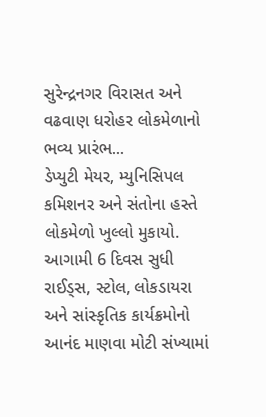સુરેન્દ્રનગર વિરાસત અને વઢવાણ ધરોહર લોકમેળાનો ભવ્ય પ્રારંભ...
ડેપ્યુટી મેયર, મ્યુનિસિપલ કમિશનર અને સંતોના હસ્તે લોકમેળો ખુલ્લો મુકાયો. આગામી 6 દિવસ સુધી રાઈડ્સ, સ્ટોલ, લોકડાયરા અને સાંસ્કૃતિક કાર્યક્રમોનો આનંદ માણવા મોટી સંખ્યામાં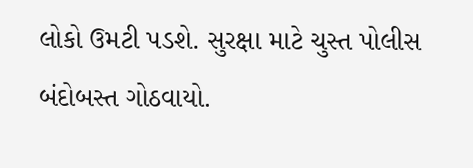લોકો ઉમટી પડશે. સુરક્ષા માટે ચુસ્ત પોલીસ બંદોબસ્ત ગોઠવાયો.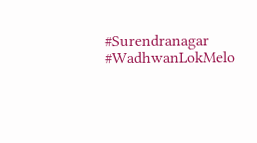#Surendranagar #WadhwanLokMelo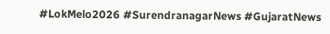#LokMelo2026 #SurendranagarNews #GujaratNews